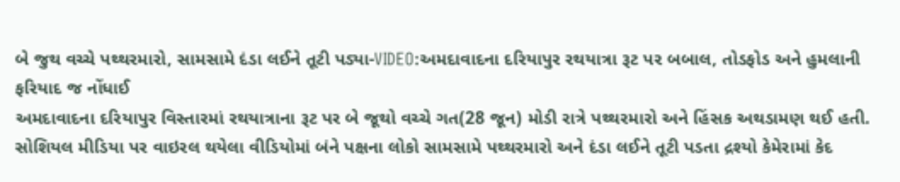બે જુથ વચ્ચે પથ્થરમારો, સામસામે દંડા લઈને તૂટી પડ્યા-VIDEO:અમદાવાદના દરિયાપુર રથયાત્રા રૂટ પર બબાલ, તોડફોડ અને હુમલાની ફરિયાદ જ નોંધાઈ
અમદાવાદના દરિયાપુર વિસ્તારમાં રથયાત્રાના રૂટ પર બે જૂથો વચ્ચે ગત(28 જૂન) મોડી રાત્રે પથ્થરમારો અને હિંસક અથડામણ થઈ હતી. સોશિયલ મીડિયા પર વાઇરલ થયેલા વીડિયોમાં બંને પક્ષના લોકો સામસામે પથ્થરમારો અને દંડા લઈને તૂટી પડતા દ્રશ્યો કેમેરામાં કેદ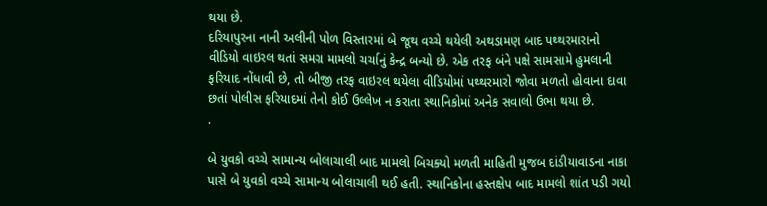થયા છે.
દરિયાપુરના નાની અલીની પોળ વિસ્તારમાં બે જૂથ વચ્ચે થયેલી અથડામણ બાદ પથ્થરમારાનો વીડિયો વાઇરલ થતાં સમગ્ર મામલો ચર્ચાનું કેન્દ્ર બન્યો છે. એક તરફ બંને પક્ષે સામસામે હુમલાની ફરિયાદ નોંધાવી છે, તો બીજી તરફ વાઇરલ થયેલા વીડિયોમાં પથ્થરમારો જોવા મળતો હોવાના દાવા છતાં પોલીસ ફરિયાદમાં તેનો કોઈ ઉલ્લેખ ન કરાતા સ્થાનિકોમાં અનેક સવાલો ઉભા થયા છે.
.

બે યુવકો વચ્ચે સામાન્ય બોલાચાલી બાદ મામલો બિચક્યો મળતી માહિતી મુજબ દાંડીયાવાડના નાકા પાસે બે યુવકો વચ્ચે સામાન્ય બોલાચાલી થઈ હતી. સ્થાનિકોના હસ્તક્ષેપ બાદ મામલો શાંત પડી ગયો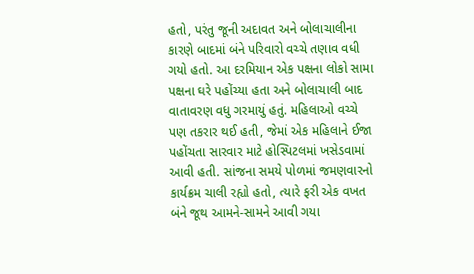હતો, પરંતુ જૂની અદાવત અને બોલાચાલીના કારણે બાદમાં બંને પરિવારો વચ્ચે તણાવ વધી ગયો હતો. આ દરમિયાન એક પક્ષના લોકો સામા પક્ષના ઘરે પહોંચ્યા હતા અને બોલાચાલી બાદ વાતાવરણ વધુ ગરમાયું હતું. મહિલાઓ વચ્ચે પણ તકરાર થઈ હતી, જેમાં એક મહિલાને ઈજા પહોંચતા સારવાર માટે હોસ્પિટલમાં ખસેડવામાં આવી હતી. સાંજના સમયે પોળમાં જમણવારનો કાર્યક્રમ ચાલી રહ્યો હતો, ત્યારે ફરી એક વખત બંને જૂથ આમને-સામને આવી ગયા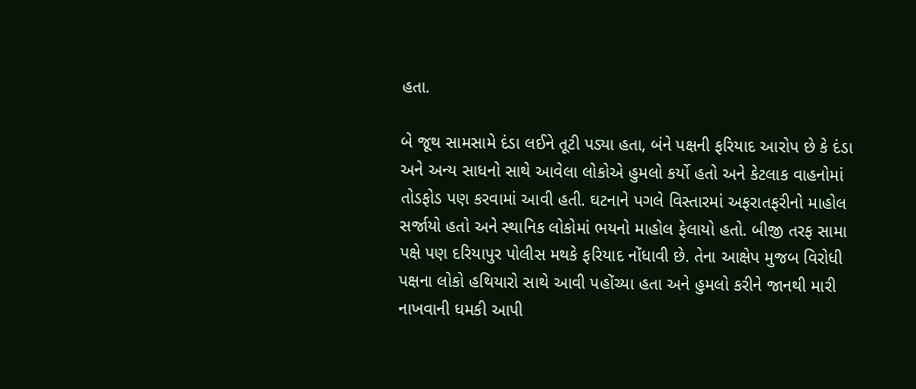હતા.

બે જૂથ સામસામે દંડા લઈને તૂટી પડ્યા હતા, બંને પક્ષની ફરિયાદ આરોપ છે કે દંડા અને અન્ય સાધનો સાથે આવેલા લોકોએ હુમલો કર્યો હતો અને કેટલાક વાહનોમાં તોડફોડ પણ કરવામાં આવી હતી. ઘટનાને પગલે વિસ્તારમાં અફરાતફરીનો માહોલ સર્જાયો હતો અને સ્થાનિક લોકોમાં ભયનો માહોલ ફેલાયો હતો. બીજી તરફ સામા પક્ષે પણ દરિયાપુર પોલીસ મથકે ફરિયાદ નોંધાવી છે. તેના આક્ષેપ મુજબ વિરોધી પક્ષના લોકો હથિયારો સાથે આવી પહોંચ્યા હતા અને હુમલો કરીને જાનથી મારી નાખવાની ધમકી આપી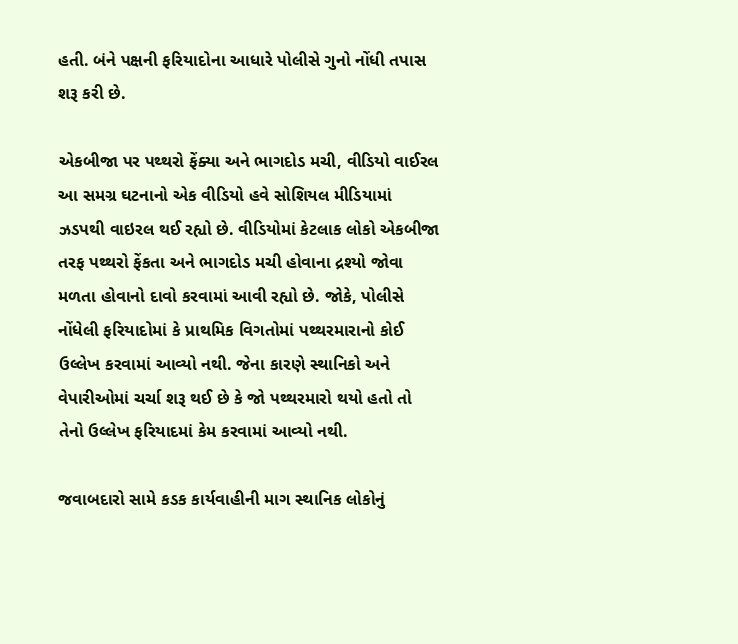હતી. બંને પક્ષની ફરિયાદોના આધારે પોલીસે ગુનો નોંધી તપાસ શરૂ કરી છે.

એકબીજા પર પથ્થરો ફેંક્યા અને ભાગદોડ મચી, વીડિયો વાઈરલ આ સમગ્ર ઘટનાનો એક વીડિયો હવે સોશિયલ મીડિયામાં ઝડપથી વાઇરલ થઈ રહ્યો છે. વીડિયોમાં કેટલાક લોકો એકબીજા તરફ પથ્થરો ફેંકતા અને ભાગદોડ મચી હોવાના દ્રશ્યો જોવા મળતા હોવાનો દાવો કરવામાં આવી રહ્યો છે. જોકે, પોલીસે નોંધેલી ફરિયાદોમાં કે પ્રાથમિક વિગતોમાં પથ્થરમારાનો કોઈ ઉલ્લેખ કરવામાં આવ્યો નથી. જેના કારણે સ્થાનિકો અને વેપારીઓમાં ચર્ચા શરૂ થઈ છે કે જો પથ્થરમારો થયો હતો તો તેનો ઉલ્લેખ ફરિયાદમાં કેમ કરવામાં આવ્યો નથી.

જવાબદારો સામે કડક કાર્યવાહીની માગ સ્થાનિક લોકોનું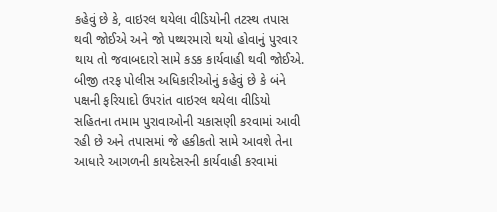કહેવું છે કે, વાઇરલ થયેલા વીડિયોની તટસ્થ તપાસ થવી જોઈએ અને જો પથ્થરમારો થયો હોવાનું પુરવાર થાય તો જવાબદારો સામે કડક કાર્યવાહી થવી જોઈએ. બીજી તરફ પોલીસ અધિકારીઓનું કહેવું છે કે બંને પક્ષની ફરિયાદો ઉપરાંત વાઇરલ થયેલા વીડિયો સહિતના તમામ પુરાવાઓની ચકાસણી કરવામાં આવી રહી છે અને તપાસમાં જે હકીકતો સામે આવશે તેના આધારે આગળની કાયદેસરની કાર્યવાહી કરવામાં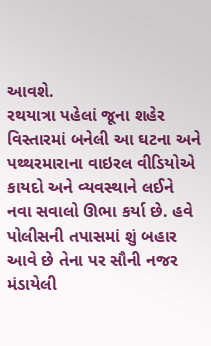આવશે.
રથયાત્રા પહેલાં જૂના શહેર વિસ્તારમાં બનેલી આ ઘટના અને પથ્થરમારાના વાઇરલ વીડિયોએ કાયદો અને વ્યવસ્થાને લઈને નવા સવાલો ઊભા કર્યા છે. હવે પોલીસની તપાસમાં શું બહાર આવે છે તેના પર સૌની નજર મંડાયેલી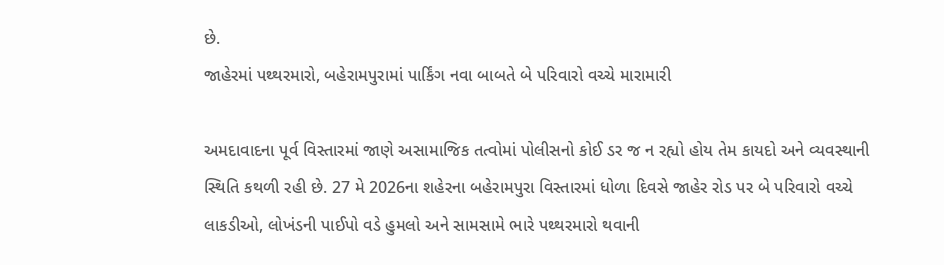છે.
જાહેરમાં પથ્થરમારો, બહેરામપુરામાં પાર્કિંગ નવા બાબતે બે પરિવારો વચ્ચે મારામારી

અમદાવાદના પૂર્વ વિસ્તારમાં જાણે અસામાજિક તત્વોમાં પોલીસનો કોઈ ડર જ ન રહ્યો હોય તેમ કાયદો અને વ્યવસ્થાની સ્થિતિ કથળી રહી છે. 27 મે 2026ના શહેરના બહેરામપુરા વિસ્તારમાં ધોળા દિવસે જાહેર રોડ પર બે પરિવારો વચ્ચે લાકડીઓ, લોખંડની પાઈપો વડે હુમલો અને સામસામે ભારે પથ્થરમારો થવાની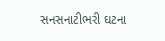સનસનાટીભરી ઘટના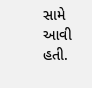સામે આવી હતી.